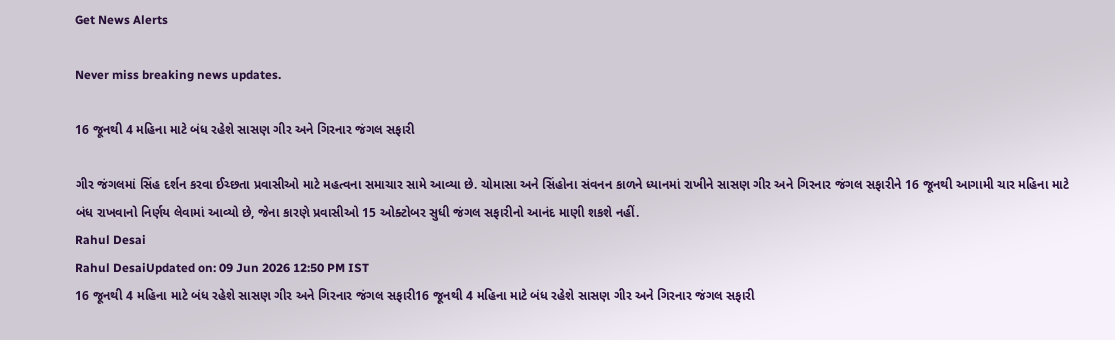Get News Alerts

Never miss breaking news updates.

16 જૂનથી 4 મહિના માટે બંધ રહેશે સાસણ ગીર અને ગિરનાર જંગલ સફારી

ગીર જંગલમાં સિંહ દર્શન કરવા ઈચ્છતા પ્રવાસીઓ માટે મહત્વના સમાચાર સામે આવ્યા છે. ચોમાસા અને સિંહોના સંવનન કાળને ધ્યાનમાં રાખીને સાસણ ગીર અને ગિરનાર જંગલ સફારીને 16 જૂનથી આગામી ચાર મહિના માટે બંધ રાખવાનો નિર્ણય લેવામાં આવ્યો છે, જેના કારણે પ્રવાસીઓ 15 ઓક્ટોબર સુધી જંગલ સફારીનો આનંદ માણી શકશે નહીં.
Rahul Desai
Rahul DesaiUpdated on: 09 Jun 2026 12:50 PM IST
16 જૂનથી 4 મહિના માટે બંધ રહેશે સાસણ ગીર અને ગિરનાર જંગલ સફારી16 જૂનથી 4 મહિના માટે બંધ રહેશે સાસણ ગીર અને ગિરનાર જંગલ સફારી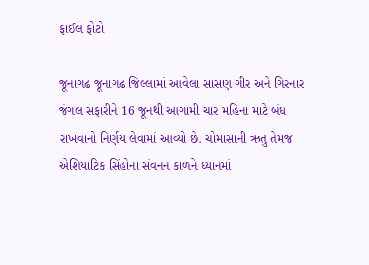ફાઈલ ફોટો

જૂનાગઢ જૂનાગઢ જિલ્લામાં આવેલા સાસણ ગીર અને ગિરનાર જંગલ સફારીને 16 જૂનથી આગામી ચાર મહિના માટે બંધ રાખવાનો નિર્ણય લેવામાં આવ્યો છે. ચોમાસાની ઋતુ તેમજ એશિયાટિક સિંહોના સંવનન કાળને ધ્યાનમાં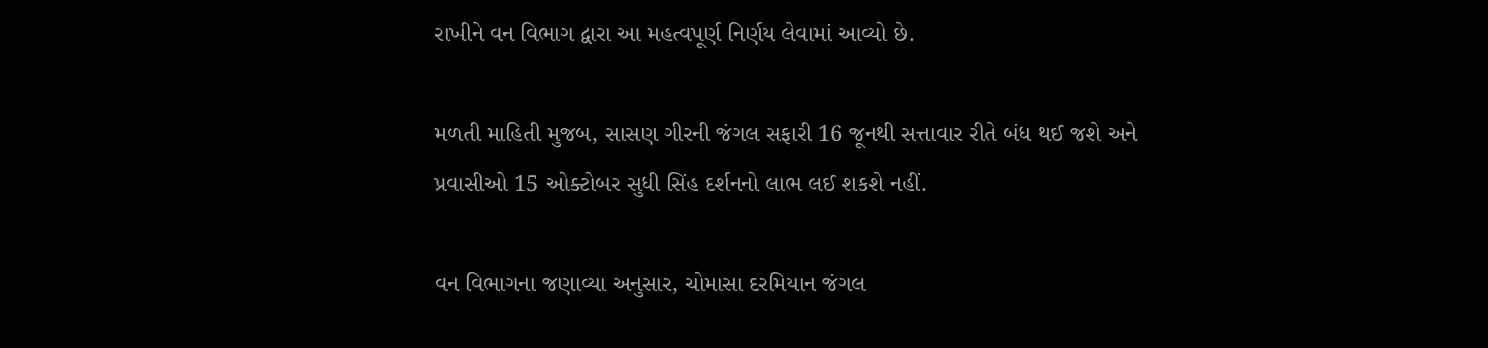રાખીને વન વિભાગ દ્વારા આ મહત્વપૂર્ણ નિર્ણય લેવામાં આવ્યો છે.

મળતી માહિતી મુજબ, સાસણ ગીરની જંગલ સફારી 16 જૂનથી સત્તાવાર રીતે બંધ થઈ જશે અને પ્રવાસીઓ 15 ઓક્ટોબર સુધી સિંહ દર્શનનો લાભ લઈ શકશે નહીં.

વન વિભાગના જણાવ્યા અનુસાર, ચોમાસા દરમિયાન જંગલ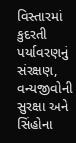વિસ્તારમાં કુદરતી પર્યાવરણનું સંરક્ષણ, વન્યજીવોની સુરક્ષા અને સિંહોના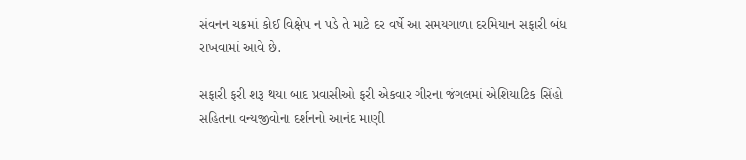સંવનન ચક્રમાં કોઈ વિક્ષેપ ન પડે તે માટે દર વર્ષે આ સમયગાળા દરમિયાન સફારી બંધ રાખવામાં આવે છે.

સફારી ફરી શરૂ થયા બાદ પ્રવાસીઓ ફરી એકવાર ગીરના જંગલમાં એશિયાટિક સિંહો સહિતના વન્યજીવોના દર્શનનો આનંદ માણી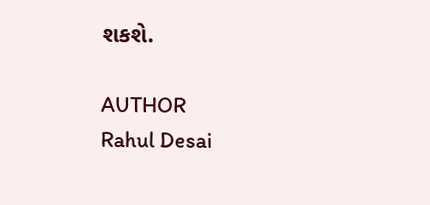શકશે.

AUTHOR
Rahul Desai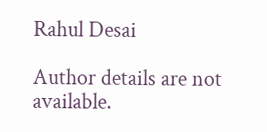Rahul Desai

Author details are not available.